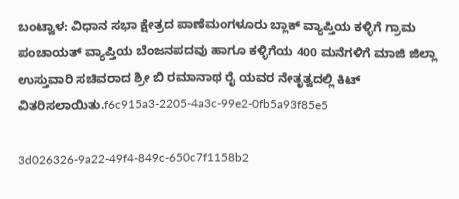ಬಂಟ್ವಾಳ: ವಿಧಾನ ಸಭಾ ಕ್ಷೇತ್ರದ ಪಾಣೆಮಂಗಳೂರು ಬ್ಲಾಕ್ ವ್ಯಾಪ್ತಿಯ ಕಳ್ಳಿಗೆ ಗ್ರಾಮ ಪಂಚಾಯತ್ ವ್ಯಾಪ್ತಿಯ ಬೆಂಜನಪದವು ಹಾಗೂ ಕಳ್ಳಿಗೆಯ 400 ಮನೆಗಳಿಗೆ ಮಾಜಿ ಜಿಲ್ಲಾ ಉಸ್ತುವಾರಿ ಸಚಿವರಾದ ಶ್ರೀ ಬಿ ರಮಾನಾಥ ರೈ ಯವರ ನೇತೃತ್ವದಲ್ಲಿ ಕಿಟ್ ವಿತರಿಸಲಾಯಿತು.f6c915a3-2205-4a3c-99e2-0fb5a93f85e5

3d026326-9a22-49f4-849c-650c7f1158b2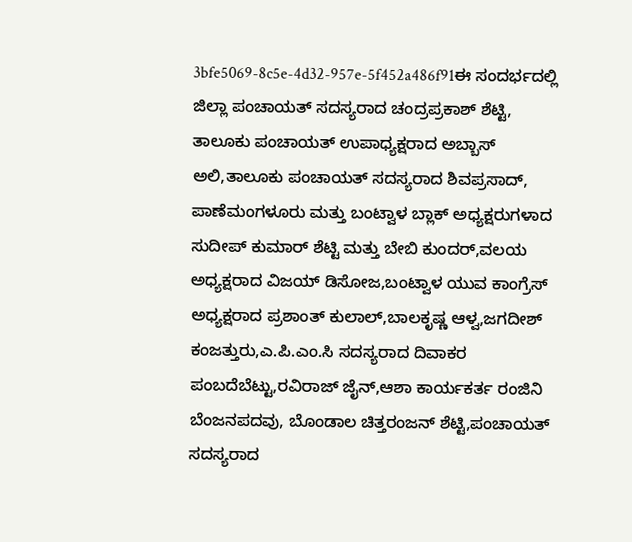3bfe5069-8c5e-4d32-957e-5f452a486f91ಈ ಸಂದರ್ಭದಲ್ಲಿ ಜಿಲ್ಲಾ ಪಂಚಾಯತ್ ಸದಸ್ಯರಾದ ಚಂದ್ರಪ್ರಕಾಶ್ ಶೆಟ್ಟಿ, ತಾಲೂಕು ಪಂಚಾಯತ್ ಉಪಾಧ್ಯಕ್ಷರಾದ ಅಬ್ಬಾಸ್ ಅಲಿ,ತಾಲೂಕು ಪಂಚಾಯತ್ ಸದಸ್ಯರಾದ ಶಿವಪ್ರಸಾದ್, ಪಾಣೆಮಂಗಳೂರು ಮತ್ತು ಬಂಟ್ವಾಳ ಬ್ಲಾಕ್ ಅಧ್ಯಕ್ಷರುಗಳಾದ ಸುದೀಪ್ ಕುಮಾರ್ ಶೆಟ್ಟಿ ಮತ್ತು ಬೇಬಿ ಕುಂದರ್,ವಲಯ ಅಧ್ಯಕ್ಷರಾದ ವಿಜಯ್ ಡಿಸೋಜ,ಬಂಟ್ವಾಳ ಯುವ ಕಾಂಗ್ರೆಸ್ ಅಧ್ಯಕ್ಷರಾದ ಪ್ರಶಾಂತ್ ಕುಲಾಲ್,ಬಾಲಕೃಷ್ಣ ಆಳ್ವ,ಜಗದೀಶ್ ಕಂಜತ್ತುರು,ಎ.ಪಿ.ಎಂ.ಸಿ ಸದಸ್ಯರಾದ ದಿವಾಕರ ಪಂಬದೆಬೆಟ್ಟು,ರವಿರಾಜ್ ಜೈನ್,ಆಶಾ ಕಾರ್ಯಕರ್ತ ರಂಜಿನಿ ಬೆಂಜನಪದವು, ಬೊಂಡಾಲ ಚಿತ್ತರಂಜನ್ ಶೆಟ್ಟಿ,ಪಂಚಾಯತ್ ಸದಸ್ಯರಾದ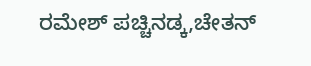ರಮೇಶ್ ಪಚ್ಚಿನಡ್ಕ,ಚೇತನ್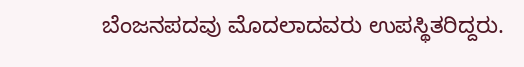ಬೆಂಜನಪದವು ಮೊದಲಾದವರು ಉಪಸ್ಥಿತರಿದ್ದರು.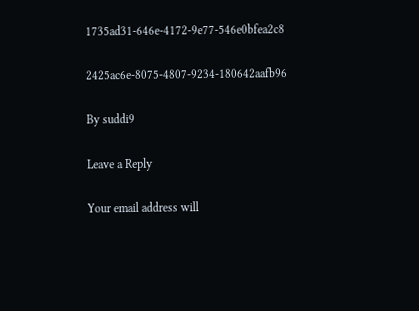1735ad31-646e-4172-9e77-546e0bfea2c8

2425ac6e-8075-4807-9234-180642aafb96

By suddi9

Leave a Reply

Your email address will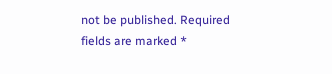not be published. Required fields are marked *